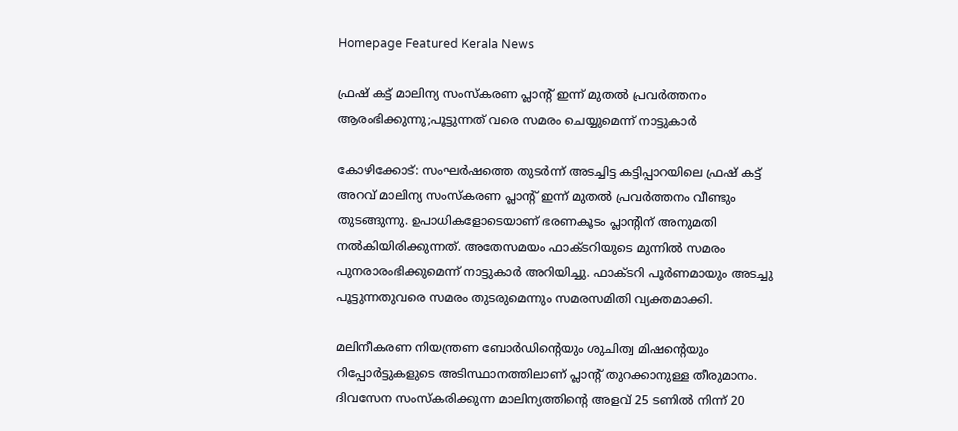Homepage Featured Kerala News

ഫ്രഷ് കട്ട് മാലിന്യ സംസ്കരണ പ്ലാന്റ് ഇന്ന് മുതൽ പ്രവർത്തനം ആരംഭിക്കുന്നു;പൂട്ടുന്നത് വരെ സമരം ചെയ്യുമെന്ന് നാട്ടുകാർ

കോഴിക്കോട്: സംഘർഷത്തെ തുടർന്ന് അടച്ചിട്ട കട്ടിപ്പാറയിലെ ഫ്രഷ് കട്ട് അറവ് മാലിന്യ സംസ്കരണ പ്ലാന്റ് ഇന്ന് മുതൽ പ്രവർത്തനം വീണ്ടും തുടങ്ങുന്നു. ഉപാധികളോടെയാണ് ഭരണകൂടം പ്ലാന്റിന് അനുമതി നൽകിയിരിക്കുന്നത്. അതേസമയം ഫാക്ടറിയുടെ മുന്നിൽ സമരം പുനരാരംഭിക്കുമെന്ന് നാട്ടുകാർ അറിയിച്ചു. ഫാക്ടറി പൂർണമായും അടച്ചു പൂട്ടുന്നതുവരെ സമരം തുടരുമെന്നും സമരസമിതി വ്യക്തമാക്കി.

മലിനീകരണ നിയന്ത്രണ ബോർഡിന്റെയും ശുചിത്വ മിഷന്റെയും റിപ്പോർട്ടുകളുടെ അടിസ്ഥാനത്തിലാണ് പ്ലാന്റ് തുറക്കാനുള്ള തീരുമാനം. ദിവസേന സംസ്കരിക്കുന്ന മാലിന്യത്തിന്റെ അളവ് 25 ടണിൽ നിന്ന് 20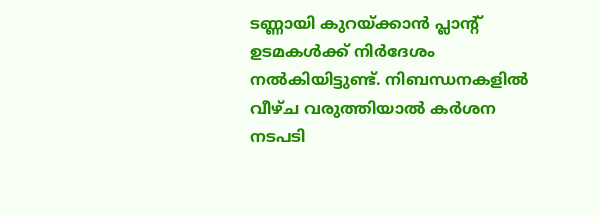ടണ്ണായി കുറയ്ക്കാൻ പ്ലാന്റ് ഉടമകൾക്ക് നിർദേശം നൽകിയിട്ടുണ്ട്. നിബന്ധനകളിൽ വീഴ്ച വരുത്തിയാൽ കർശന നടപടി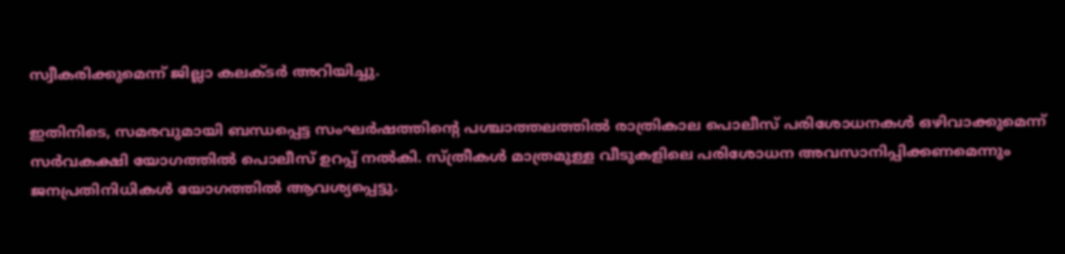സ്വീകരിക്കുമെന്ന് ജില്ലാ കലക്ടർ അറിയിച്ചു.

ഇതിനിടെ, സമരവുമായി ബന്ധപ്പെട്ട സംഘർഷത്തിന്റെ പശ്ചാത്തലത്തിൽ രാത്രികാല പൊലീസ് പരിശോധനകൾ ഒഴിവാക്കുമെന്ന് സർവകക്ഷി യോഗത്തിൽ പൊലീസ് ഉറപ്പ് നൽകി. സ്ത്രീകൾ മാത്രമുള്ള വീടുകളിലെ പരിശോധന അവസാനിപ്പിക്കണമെന്നും ജനപ്രതിനിധികൾ യോഗത്തിൽ ആവശ്യപ്പെട്ടു.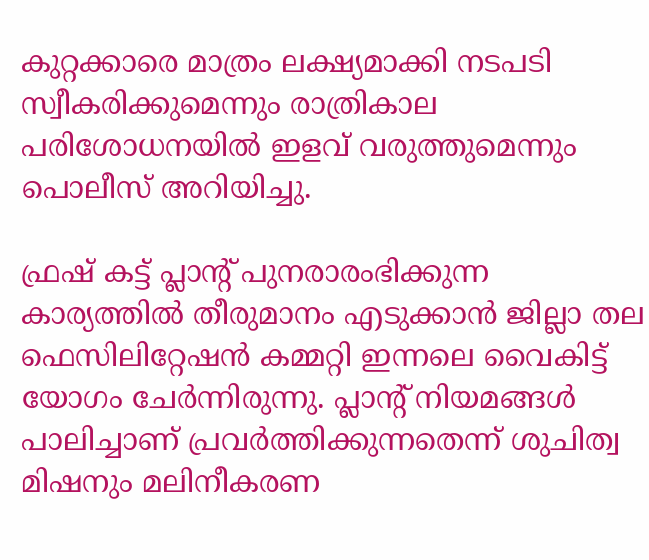കുറ്റക്കാരെ മാത്രം ലക്ഷ്യമാക്കി നടപടി സ്വീകരിക്കുമെന്നും രാത്രികാല പരിശോധനയിൽ ഇളവ് വരുത്തുമെന്നും പൊലീസ് അറിയിച്ചു.

ഫ്രഷ് കട്ട് പ്ലാന്റ് പുനരാരംഭിക്കുന്ന കാര്യത്തിൽ തീരുമാനം എടുക്കാൻ ജില്ലാ തല ഫെസിലിറ്റേഷൻ കമ്മറ്റി ഇന്നലെ വൈകിട്ട് യോഗം ചേർന്നിരുന്നു. പ്ലാന്റ് നിയമങ്ങൾ പാലിച്ചാണ് പ്രവർത്തിക്കുന്നതെന്ന് ശുചിത്വ മിഷനും മലിനീകരണ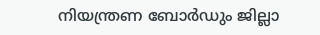നിയന്ത്രണ ബോർഡും ജില്ലാ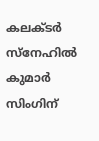കലക്ടർ സ്നേഹിൽ കുമാർ സിംഗിന്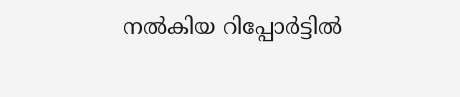നൽകിയ റിപ്പോർട്ടിൽ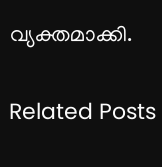വ്യക്തമാക്കി.

Related Posts